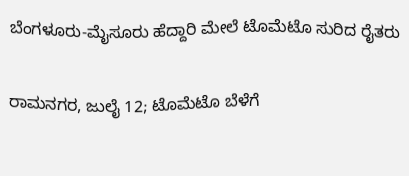ಬೆಂಗಳೂರು-ಮೈಸೂರು ಹೆದ್ದಾರಿ ಮೇಲೆ ಟೊಮೆಟೊ ಸುರಿದ ರೈತರು

ರಾಮನಗರ, ಜುಲೈ 12; ಟೊಮೆಟೊ ಬೆಳೆಗೆ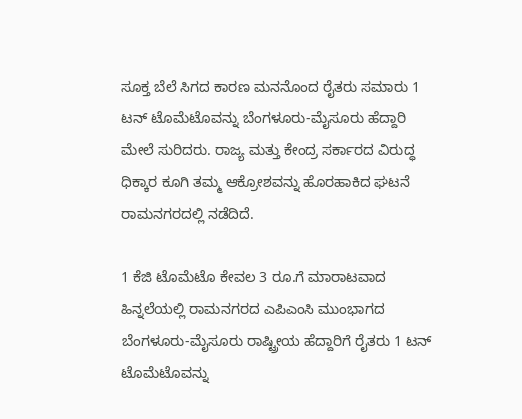ಸೂಕ್ತ ಬೆಲೆ ಸಿಗದ ಕಾರಣ ಮನನೊಂದ ರೈತರು ಸಮಾರು 1 ಟನ್ ಟೊಮೆಟೊವನ್ನು ಬೆಂಗಳೂರು-ಮೈಸೂರು ಹೆದ್ದಾರಿ ಮೇಲೆ ಸುರಿದರು. ರಾಜ್ಯ ಮತ್ತು ಕೇಂದ್ರ ಸರ್ಕಾರದ ವಿರುದ್ಧ ಧಿಕ್ಕಾರ ಕೂಗಿ ತಮ್ಮ ಆಕ್ರೋಶವನ್ನು ಹೊರಹಾಕಿದ ಘಟನೆ ರಾಮನಗರದಲ್ಲಿ ನಡೆದಿದೆ.

1 ಕೆಜಿ ಟೊಮೆಟೊ ಕೇವಲ 3 ರೂ.ಗೆ ಮಾರಾಟವಾದ ಹಿನ್ನಲೆಯಲ್ಲಿ ರಾಮನಗರದ ಎಪಿಎಂಸಿ ಮುಂಭಾಗದ ಬೆಂಗಳೂರು-ಮೈಸೂರು ರಾಷ್ಟ್ರೀಯ ಹೆದ್ದಾರಿಗೆ ರೈತರು 1 ಟನ್ ಟೊಮೆಟೊವನ್ನು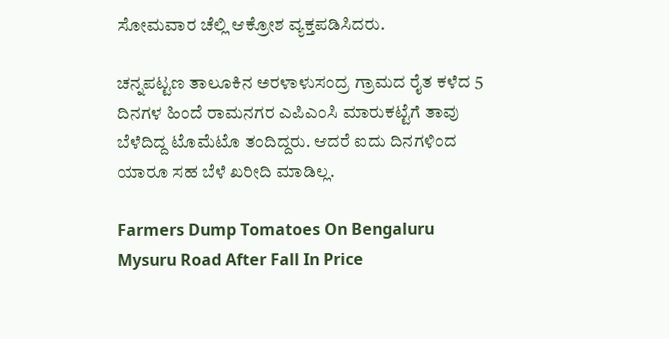ಸೋಮವಾರ ಚೆಲ್ಲಿ ಆಕ್ರೋಶ ವ್ಯಕ್ತಪಡಿಸಿದರು.

ಚನ್ನಪಟ್ಟಣ ತಾಲೂಕಿನ ಅರಳಾಳುಸಂದ್ರ ಗ್ರಾಮದ ರೈತ ಕಳೆದ 5 ದಿನಗಳ ಹಿಂದೆ ರಾಮನಗರ ಎಪಿಎಂಸಿ ಮಾರುಕಟ್ಟೆಗೆ ತಾವು ಬೆಳೆದಿದ್ದ ಟೊಮೆಟೊ ತಂದಿದ್ದರು. ಆದರೆ ಐದು ದಿನಗಳಿಂದ ಯಾರೂ ಸಹ ಬೆಳೆ ಖರೀದಿ ಮಾಡಿಲ್ಲ.

Farmers Dump Tomatoes On Bengaluru Mysuru Road After Fall In Price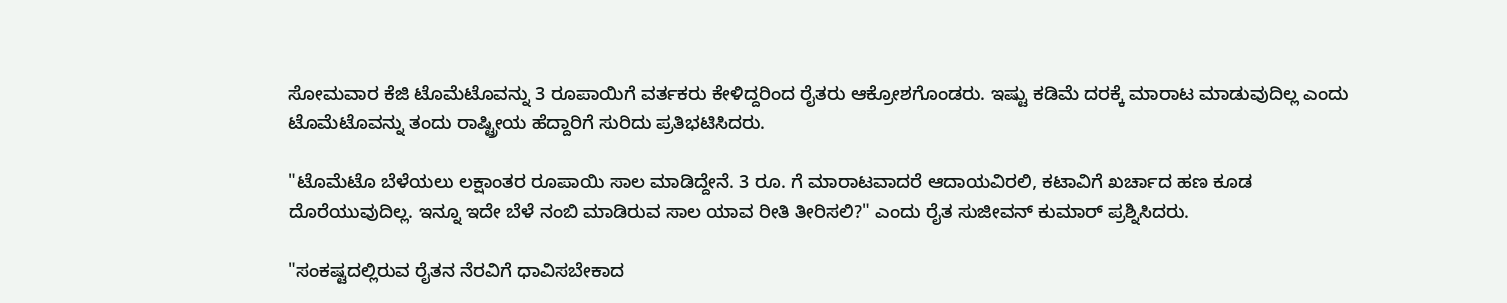ಸೋಮವಾರ ಕೆಜಿ ಟೊಮೆಟೊವನ್ನು 3 ರೂಪಾಯಿಗೆ ವರ್ತಕರು ಕೇಳಿದ್ದರಿಂದ ರೈತರು ಆಕ್ರೋಶಗೊಂಡರು. ಇಷ್ಟು ಕಡಿಮೆ ದರಕ್ಕೆ ಮಾರಾಟ ಮಾಡುವುದಿಲ್ಲ ಎಂದು ಟೊಮೆಟೊವನ್ನು ತಂದು ರಾಷ್ಟ್ರೀಯ ಹೆದ್ದಾರಿಗೆ ಸುರಿದು ಪ್ರತಿಭಟಿಸಿದರು.

"ಟೊಮೆಟೊ ಬೆಳೆಯಲು ಲಕ್ಷಾಂತರ ರೂಪಾಯಿ ಸಾಲ ಮಾಡಿದ್ದೇನೆ. 3 ರೂ. ಗೆ ಮಾರಾಟವಾದರೆ ಆದಾಯವಿರಲಿ, ಕಟಾವಿಗೆ ಖರ್ಚಾದ ಹಣ ಕೂಡ ದೊರೆಯುವುದಿಲ್ಲ. ಇನ್ನೂ ಇದೇ ಬೆಳೆ ನಂಬಿ ಮಾಡಿರುವ ಸಾಲ ಯಾವ ರೀತಿ ತೀರಿಸಲಿ?" ಎಂದು ರೈತ ಸುಜೀವನ್ ಕುಮಾರ್ ಪ್ರಶ್ನಿಸಿದರು.

"ಸಂಕಷ್ಟದಲ್ಲಿರುವ ರೈತನ ನೆರವಿಗೆ ಧಾವಿಸಬೇಕಾದ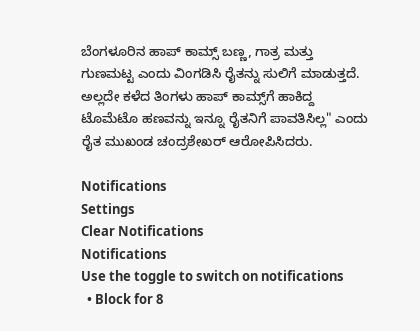ಬೆಂಗಳೂರಿನ ಹಾಪ್ ಕಾಮ್ಸ್ ಬಣ್ಣ, ಗಾತ್ರ ಮತ್ತು ಗುಣಮಟ್ಟ ಎಂದು ವಿಂಗಡಿಸಿ ರೈತನ್ನು ಸುಲಿಗೆ ಮಾಡುತ್ತದೆ. ಅಲ್ಲದೇ ಕಳೆದ ತಿಂಗಳು ಹಾಪ್ ಕಾಮ್ಸ್‌ಗೆ ಹಾಕಿದ್ದ ಟೊಮೆಟೊ ಹಣವನ್ನು ಇನ್ನೂ ರೈತನಿಗೆ ಪಾವತಿಸಿಲ್ಲ" ಎಂದು ರೈತ ಮುಖಂಡ ಚಂದ್ರಶೇಖರ್ ಆರೋಪಿಸಿದರು.

Notifications
Settings
Clear Notifications
Notifications
Use the toggle to switch on notifications
  • Block for 8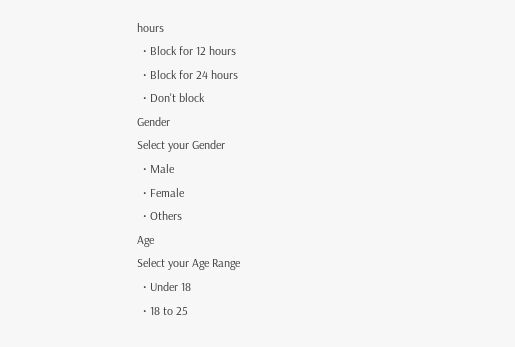hours
  • Block for 12 hours
  • Block for 24 hours
  • Don't block
Gender
Select your Gender
  • Male
  • Female
  • Others
Age
Select your Age Range
  • Under 18
  • 18 to 25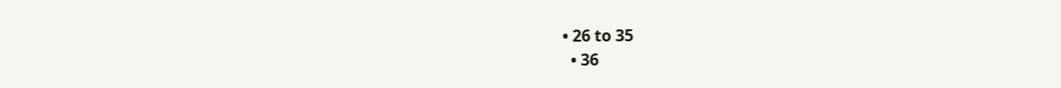• 26 to 35
  • 36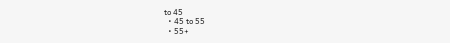to 45
  • 45 to 55
  • 55+